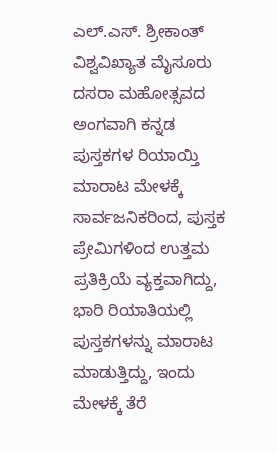ಎಲ್.ಎಸ್. ಶ್ರೀಕಾಂತ್
ವಿಶ್ವವಿಖ್ಯಾತ ಮೈಸೂರು ದಸರಾ ಮಹೋತ್ಸವದ ಅಂಗವಾಗಿ ಕನ್ನಡ ಪುಸ್ತಕಗಳ ರಿಯಾಯ್ತಿ ಮಾರಾಟ ಮೇಳಕ್ಕೆ ಸಾರ್ವಜನಿಕರಿಂದ, ಪುಸ್ತಕ ಪ್ರೇಮಿಗಳಿಂದ ಉತ್ತಮ ಪ್ರತಿಕ್ರಿಯೆ ವ್ಯಕ್ತವಾಗಿದ್ದು, ಭಾರಿ ರಿಯಾತಿಯಲ್ಲಿ ಪುಸ್ತಕಗಳನ್ನು ಮಾರಾಟ ಮಾಡುತ್ತಿದ್ದು, ಇಂದು ಮೇಳಕ್ಕೆ ತೆರೆ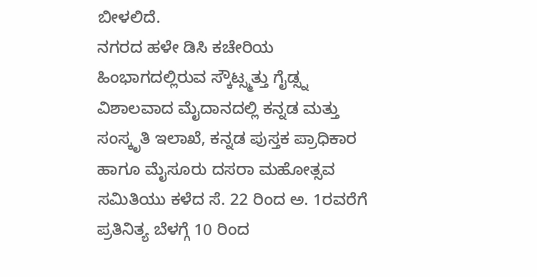ಬೀಳಲಿದೆ.
ನಗರದ ಹಳೇ ಡಿಸಿ ಕಚೇರಿಯ ಹಿಂಭಾಗದಲ್ಲಿರುವ ಸ್ಕೌಟ್ಸ್ಮತ್ತು ಗೈಡ್ಸ್ನ ವಿಶಾಲವಾದ ಮೈದಾನದಲ್ಲಿ ಕನ್ನಡ ಮತ್ತು ಸಂಸ್ಕೃತಿ ಇಲಾಖೆ, ಕನ್ನಡ ಪುಸ್ತಕ ಪ್ರಾಧಿಕಾರ ಹಾಗೂ ಮೈಸೂರು ದಸರಾ ಮಹೋತ್ಸವ ಸಮಿತಿಯು ಕಳೆದ ಸೆ. 22 ರಿಂದ ಅ. 1ರವರೆಗೆ ಪ್ರತಿನಿತ್ಯ ಬೆಳಗ್ಗೆ 10 ರಿಂದ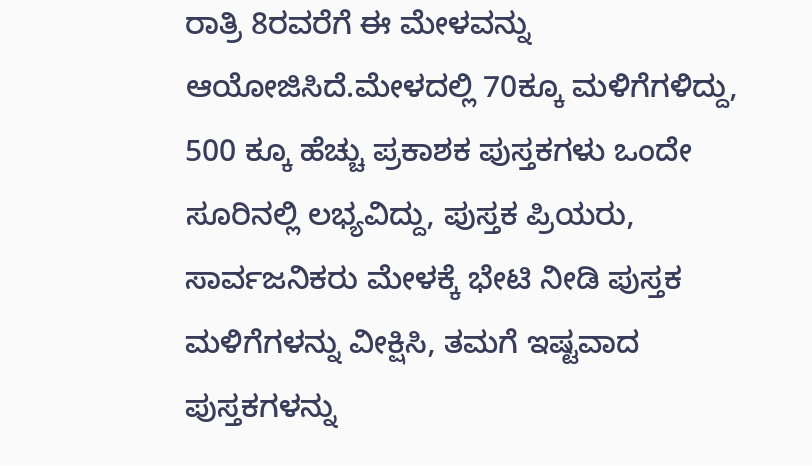ರಾತ್ರಿ 8ರವರೆಗೆ ಈ ಮೇಳವನ್ನು ಆಯೋಜಿಸಿದೆ.ಮೇಳದಲ್ಲಿ 70ಕ್ಕೂ ಮಳಿಗೆಗಳಿದ್ದು, 500 ಕ್ಕೂ ಹೆಚ್ಚು ಪ್ರಕಾಶಕ ಪುಸ್ತಕಗಳು ಒಂದೇ ಸೂರಿನಲ್ಲಿ ಲಭ್ಯವಿದ್ದು, ಪುಸ್ತಕ ಪ್ರಿಯರು, ಸಾರ್ವಜನಿಕರು ಮೇಳಕ್ಕೆ ಭೇಟಿ ನೀಡಿ ಪುಸ್ತಕ ಮಳಿಗೆಗಳನ್ನು ವೀಕ್ಷಿಸಿ, ತಮಗೆ ಇಷ್ಟವಾದ ಪುಸ್ತಕಗಳನ್ನು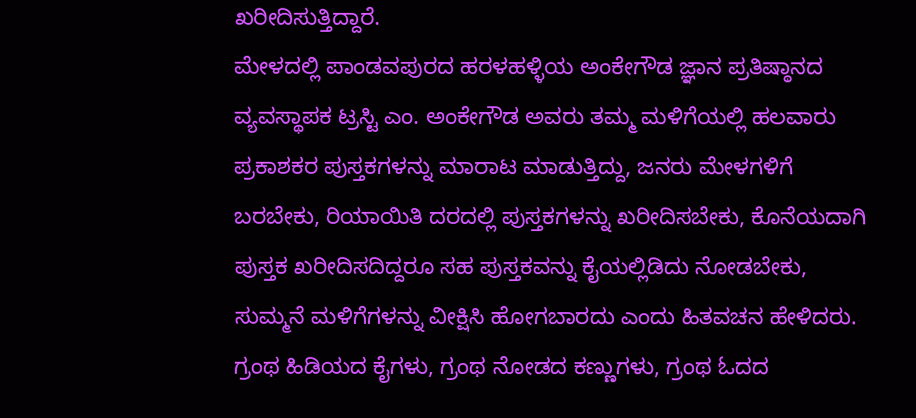ಖರೀದಿಸುತ್ತಿದ್ದಾರೆ.
ಮೇಳದಲ್ಲಿ ಪಾಂಡವಪುರದ ಹರಳಹಳ್ಳಿಯ ಅಂಕೇಗೌಡ ಜ್ಞಾನ ಪ್ರತಿಷ್ಠಾನದ ವ್ಯವಸ್ಥಾಪಕ ಟ್ರಸ್ಟಿ ಎಂ. ಅಂಕೇಗೌಡ ಅವರು ತಮ್ಮ ಮಳಿಗೆಯಲ್ಲಿ ಹಲವಾರು ಪ್ರಕಾಶಕರ ಪುಸ್ತಕಗಳನ್ನು ಮಾರಾಟ ಮಾಡುತ್ತಿದ್ದು, ಜನರು ಮೇಳಗಳಿಗೆ ಬರಬೇಕು, ರಿಯಾಯಿತಿ ದರದಲ್ಲಿ ಪುಸ್ತಕಗಳನ್ನು ಖರೀದಿಸಬೇಕು, ಕೊನೆಯದಾಗಿ ಪುಸ್ತಕ ಖರೀದಿಸದಿದ್ದರೂ ಸಹ ಪುಸ್ತಕವನ್ನು ಕೈಯಲ್ಲಿಡಿದು ನೋಡಬೇಕು, ಸುಮ್ಮನೆ ಮಳಿಗೆಗಳನ್ನು ವೀಕ್ಷಿಸಿ ಹೋಗಬಾರದು ಎಂದು ಹಿತವಚನ ಹೇಳಿದರು.
ಗ್ರಂಥ ಹಿಡಿಯದ ಕೈಗಳು, ಗ್ರಂಥ ನೋಡದ ಕಣ್ಣುಗಳು, ಗ್ರಂಥ ಓದದ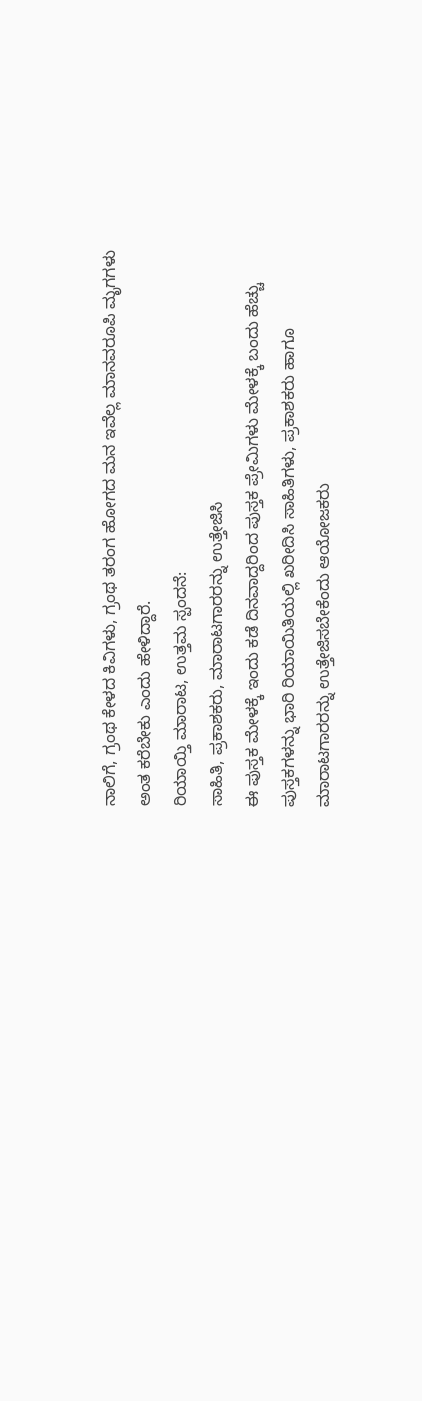ನಾಲಿಗೆ, ಗ್ರಂಥ ಕೇಳದ ಕಿವಿಗಳು, ಗ್ರಂಥ ತರಂಗ ಹೋಗದ ಮನ ಇವೆಲ್ಲ ಮಾನವರೂಪಿ ಮೃಗಗಳು ಅಂತ ಕರೆಬೇಕು ಎಂದು ಹೇಳಿದ್ದಾರೆ.
ರಿಯಾಯ್ತಿ ಮಾರಾಟ, ಉತ್ತಮ ಸ್ಪಂದನೆ:
ಸಾಹಿತಿ, ಪ್ರಕಾಶಕರು, ಮಾರಾಟಗಾರರನ್ನು ಉತ್ತೇಜಿಸಿ
ಈ ಪುಸ್ತಕ ಮೇಳಕ್ಕೆ ಇಂದು ಕಡೆ ದಿನವಾದ್ದರಿಂದ ಪುಸ್ತಕ ಪ್ರೇಮಿಗಳು ಮೇಳಕ್ಕೆ ಬಂದು ಹೆಚ್ಚು ಪುಸ್ತಕಗಳನ್ನು ಭಾರಿ ರಿಯಾಯಿತಿಯಲ್ಲಿ ಖರೀದಿಸಿ ಸಾಹಿತಿಗಳು, ಪ್ರಕಾಶಕರು ಹಾಗೂ ಮಾರಾಟಗಾರರನ್ನು ಉತ್ತೇಜಿಸಬೇಕೆಂದು ಆಯೋಜಕರು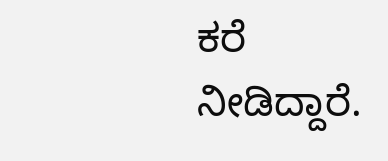ಕರೆ ನೀಡಿದ್ದಾರೆ.